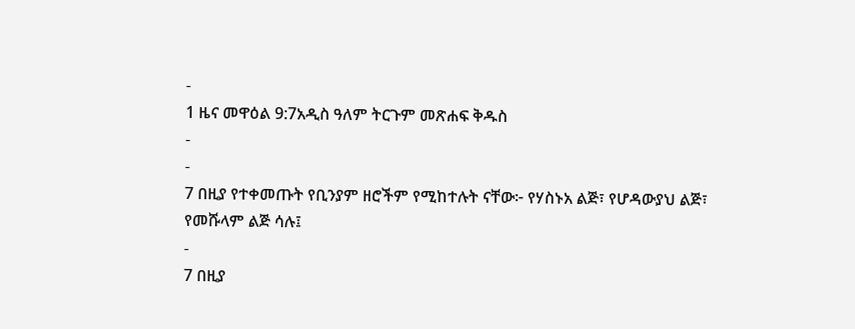-
1 ዜና መዋዕል 9:7አዲስ ዓለም ትርጉም መጽሐፍ ቅዱስ
-
-
7 በዚያ የተቀመጡት የቢንያም ዘሮችም የሚከተሉት ናቸው፦ የሃስኑአ ልጅ፣ የሆዳውያህ ልጅ፣ የመሹላም ልጅ ሳሉ፤
-
7 በዚያ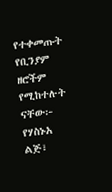የተቀመጡት የቢንያም ዘሮችም የሚከተሉት ናቸው፦ የሃስኑአ ልጅ፣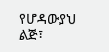የሆዳውያህ ልጅ፣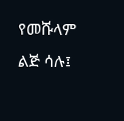የመሹላም ልጅ ሳሉ፤